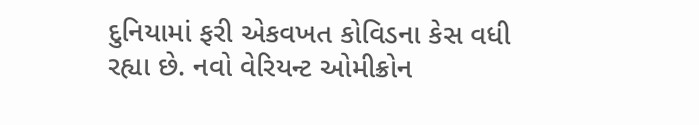દુનિયામાં ફરી એકવખત કોવિડના કેસ વધી રહ્યા છે. નવો વેરિયન્ટ ઓમીક્રોન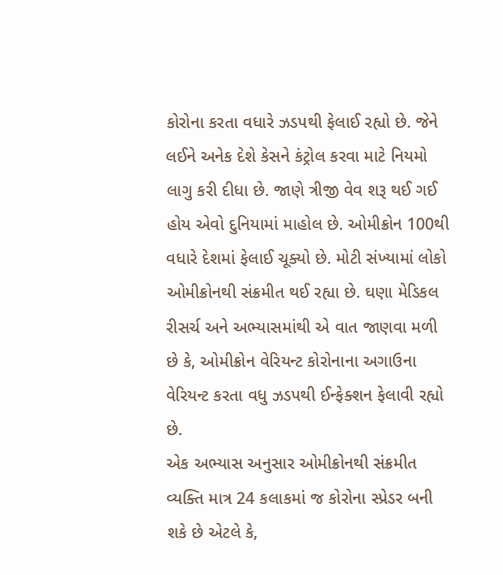કોરોના કરતા વધારે ઝડપથી ફેલાઈ રહ્યો છે. જેને લઈને અનેક દેશે કેસને કંટ્રોલ કરવા માટે નિયમો લાગુ કરી દીધા છે. જાણે ત્રીજી વેવ શરૂ થઈ ગઈ હોય એવો દુનિયામાં માહોલ છે. ઓમીક્રોન 100થી વધારે દેશમાં ફેલાઈ ચૂક્યો છે. મોટી સંખ્યામાં લોકો ઓમીક્રોનથી સંક્રમીત થઈ રહ્યા છે. ઘણા મેડિકલ રીસર્ચ અને અભ્યાસમાંથી એ વાત જાણવા મળી છે કે, ઓમીક્રોન વેરિયન્ટ કોરોનાના અગાઉના વેરિયન્ટ કરતા વધુ ઝડપથી ઈન્ફેક્શન ફેલાવી રહ્યો છે.
એક અભ્યાસ અનુસાર ઓમીક્રોનથી સંક્રમીત વ્યક્તિ માત્ર 24 કલાકમાં જ કોરોના સ્પ્રેડર બની શકે છે એટલે કે,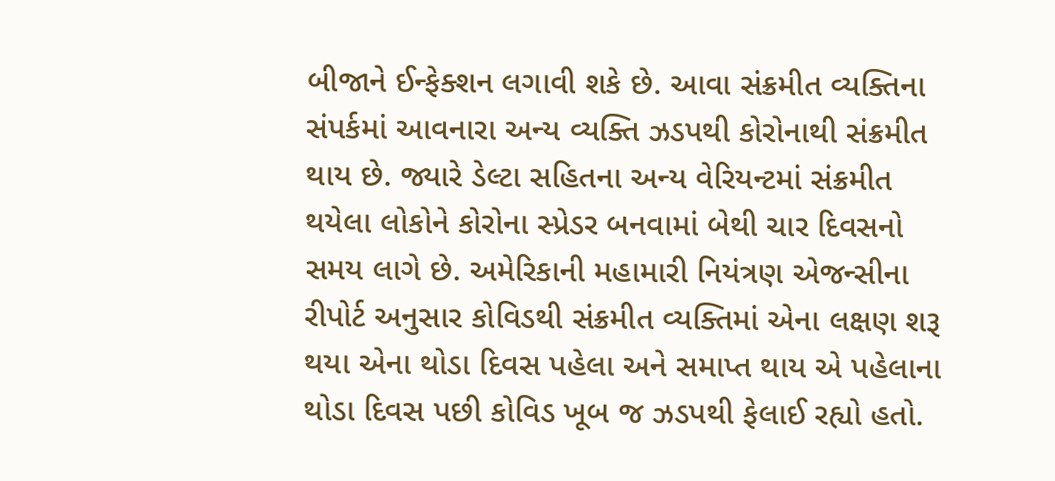બીજાને ઈન્ફેક્શન લગાવી શકે છે. આવા સંક્રમીત વ્યક્તિના સંપર્કમાં આવનારા અન્ય વ્યક્તિ ઝડપથી કોરોનાથી સંક્રમીત થાય છે. જ્યારે ડેલ્ટા સહિતના અન્ય વેરિયન્ટમાં સંક્રમીત થયેલા લોકોને કોરોના સ્પ્રેડર બનવામાં બેથી ચાર દિવસનો સમય લાગે છે. અમેરિકાની મહામારી નિયંત્રણ એજન્સીના રીપોર્ટ અનુસાર કોવિડથી સંક્રમીત વ્યક્તિમાં એના લક્ષણ શરૂ થયા એના થોડા દિવસ પહેલા અને સમાપ્ત થાય એ પહેલાના થોડા દિવસ પછી કોવિડ ખૂબ જ ઝડપથી ફેલાઈ રહ્યો હતો.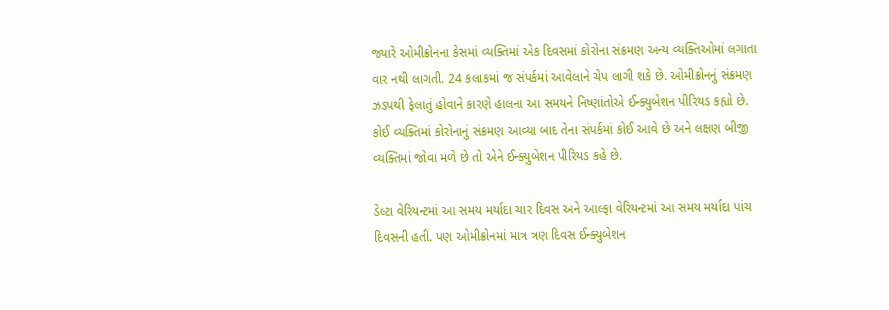જ્યારે ઓમીક્રોનના કેસમાં વ્યક્તિમાં એક દિવસમાં કોરોના સંક્રમણ અન્ય વ્યક્તિઓમાં લગાતા વાર નથી લાગતી. 24 કલાકમાં જ સંપર્કમાં આવેલાને ચેપ લાગી શકે છે. ઓમીક્રોનનું સંક્રમણ ઝડપથી ફેલાતું હોવાને કારણે હાલના આ સમયને નિષ્ણાંતોએ ઈન્ક્યુબેશન પીરિયડ કહ્યો છે. કોઈ વ્યક્તિમાં કોરોનાનું સંક્રમણ આવ્યા બાદ તેના સંપર્કમાં કોઈ આવે છે અને લક્ષણ બીજી વ્યક્તિમાં જોવા મળે છે તો એને ઈન્ક્યુબેશન પીરિયડ કહે છે.

ડેલ્ટા વેરિયન્ટમાં આ સમય મર્યાદા ચાર દિવસ અને આલ્ફા વેરિયન્ટમાં આ સમય મર્યાદા પાંચ દિવસની હતી. પણ ઓમીક્રોનમાં માત્ર ત્રણ દિવસ ઈન્ક્યુબેશન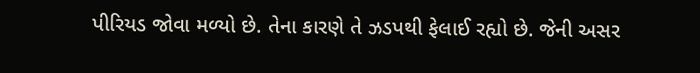પીરિયડ જોવા મળ્યો છે. તેના કારણે તે ઝડપથી ફેલાઈ રહ્યો છે. જેની અસર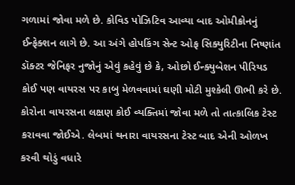ગળામાં જોવા મળે છે. કોવિડ પોઝિટિવ આવ્યા બાદ ઓમીક્રોનનું ઈન્ફેક્શન લાગે છે. આ અંગે હોપકિંગ સેન્ટ ઓફ સિક્યુરિટીના નિષ્ણાંત ડૉક્ટર જેનિફર નુજોનું એવું કહેવું છે કે, ઓછો ઈન્ક્યુબેશન પીરિયડ કોઈ પણ વાયરસ પર કાબુ મેળવવામાં ઘણી મોટી મુશ્કેલી ઊભી કરે છે. કોરોના વાયરસના લક્ષણ કોઈ વ્યક્તિમાં જોવા મળે તો તાત્કાલિક ટેસ્ટ કરાવવા જોઈએ. લેબમાં થનારા વાયરસના ટેસ્ટ બાદ એની ઓળખ કરવી થોડું વધારે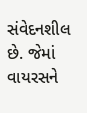સંવેદનશીલ છે. જેમાં વાયરસને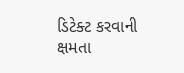ડિટેક્ટ કરવાની ક્ષમતા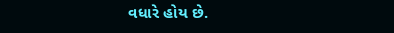વધારે હોય છે.